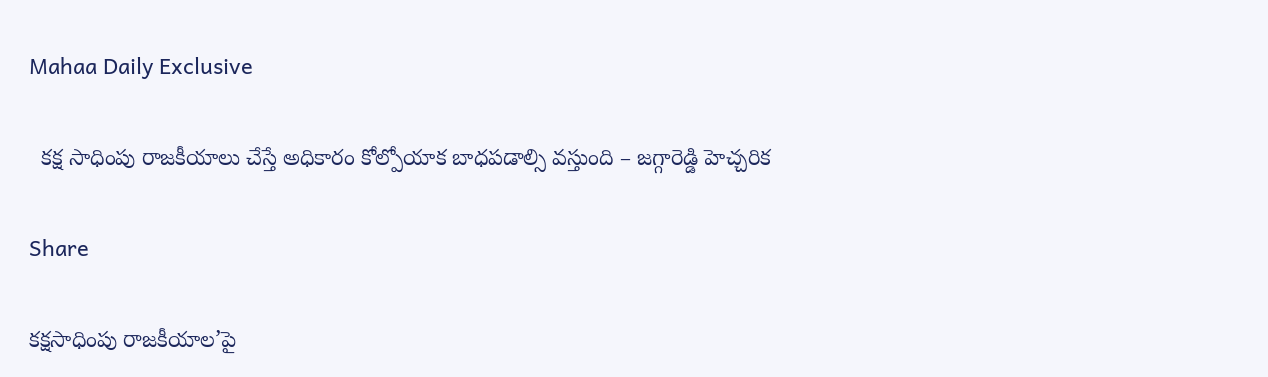Mahaa Daily Exclusive

  కక్ష సాధింపు రాజకీయాలు చేస్తే అధికారం కోల్పోయాక బాధపడాల్సి వస్తుంది – జగ్గారెడ్డి హెచ్చరిక

Share

కక్షసాధింపు రాజకీయాల’పై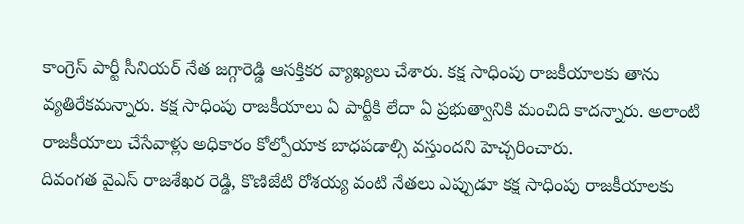కాంగ్రెస్ పార్టీ సీనియర్ నేత జగ్గారెడ్డి ఆసక్తికర వ్యాఖ్యలు చేశారు. కక్ష సాధింపు రాజకీయాలకు తాను వ్యతిరేకమన్నారు. కక్ష సాధింపు రాజకీయాలు ఏ పార్టీకి లేదా ఏ ప్రభుత్వానికి మంచిది కాదన్నారు. అలాంటి రాజకీయాలు చేసేవాళ్లు అధికారం కోల్పోయాక బాధపడాల్సి వస్తుందని హెచ్చరించారు.
దివంగత వైఎస్ రాజశేఖర రెడ్డి, కొణిజేటి రోశయ్య వంటి నేతలు ఎప్పుడూ కక్ష సాధింపు రాజకీయాలకు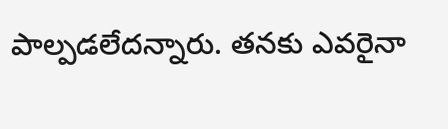పాల్పడలేదన్నారు. తనకు ఎవరైనా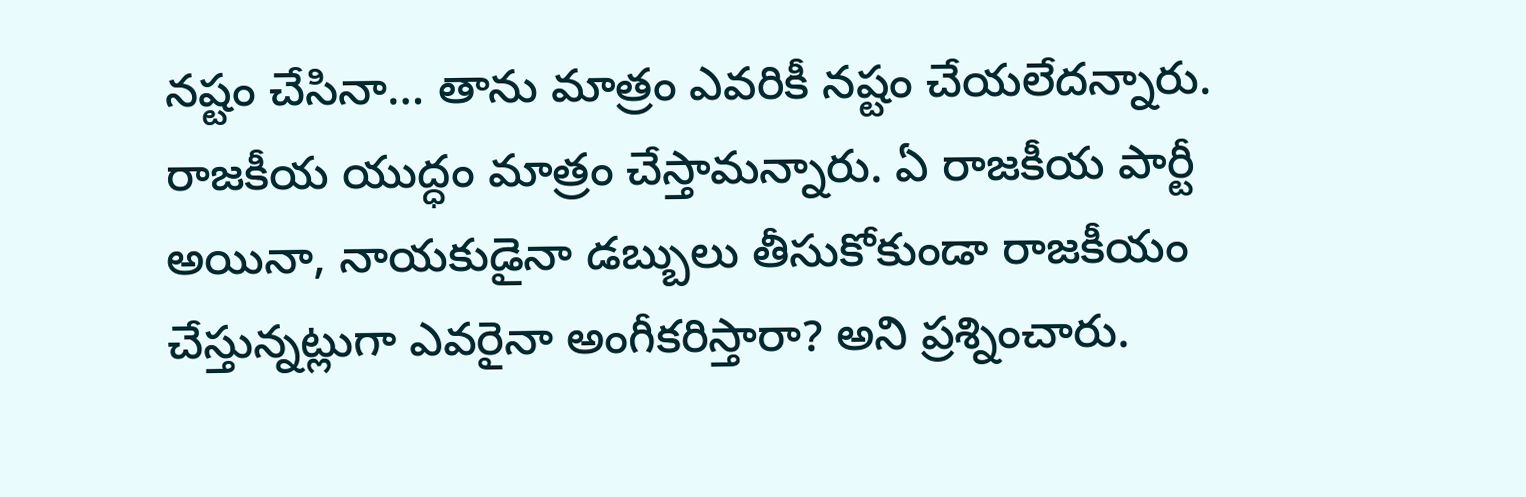నష్టం చేసినా… తాను మాత్రం ఎవరికీ నష్టం చేయలేదన్నారు. రాజకీయ యుద్ధం మాత్రం చేస్తామన్నారు. ఏ రాజకీయ పార్టీ అయినా, నాయకుడైనా డబ్బులు తీసుకోకుండా రాజకీయం చేస్తున్నట్లుగా ఎవరైనా అంగీకరిస్తారా? అని ప్రశ్నించారు.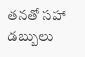తనతో సహా డబ్బులు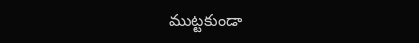ముట్టకుండా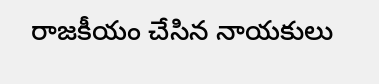రాజకీయం చేసిన నాయకులు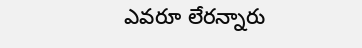ఎవరూ లేరన్నారు